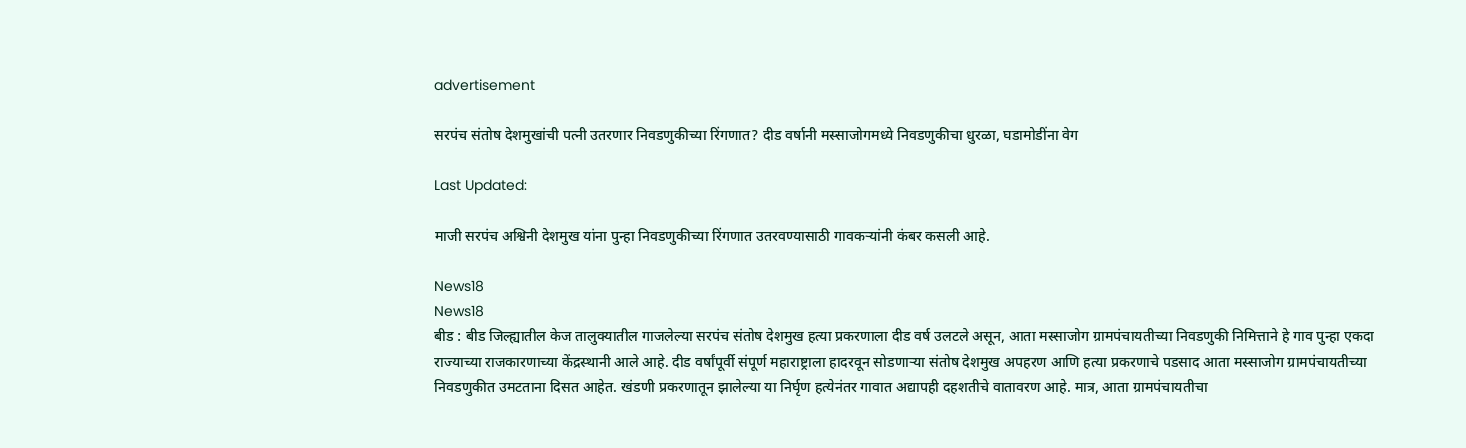advertisement

सरपंच संतोष देशमुखांची पत्नी उतरणार निवडणुकीच्या रिंगणात? दीड वर्षानी मस्साजोगमध्ये निवडणुकीचा धुरळा, घडामोडींना वेग

Last Updated:

माजी सरपंच अश्विनी देशमुख यांना पुन्हा निवडणुकीच्या रिंगणात उतरवण्यासाठी गावकऱ्यांनी कंबर कसली आहे.

News18
News18
बीड : बीड जिल्ह्यातील केज तालुक्यातील गाजलेल्या सरपंच संतोष देशमुख हत्या प्रकरणाला दीड वर्ष उलटले असून, आता मस्साजोग ग्रामपंचायतीच्या निवडणुकी निमित्ताने हे गाव पुन्हा एकदा राज्याच्या राजकारणाच्या केंद्रस्थानी आले आहे. दीड वर्षांपूर्वी संपूर्ण महाराष्ट्राला हादरवून सोडणाऱ्या संतोष देशमुख अपहरण आणि हत्या प्रकरणाचे पडसाद आता मस्साजोग ग्रामपंचायतीच्या निवडणुकीत उमटताना दिसत आहेत. खंडणी प्रकरणातून झालेल्या या निर्घृण हत्येनंतर गावात अद्यापही दहशतीचे वातावरण आहे. मात्र, आता ग्रामपंचायतीचा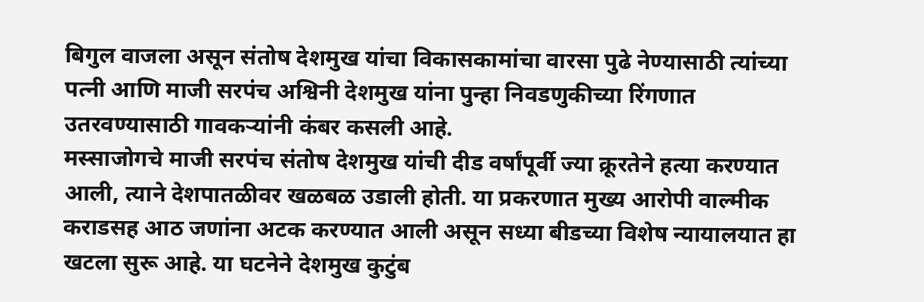बिगुल वाजला असून संतोष देशमुख यांचा विकासकामांचा वारसा पुढे नेण्यासाठी त्यांच्या पत्नी आणि माजी सरपंच अश्विनी देशमुख यांना पुन्हा निवडणुकीच्या रिंगणात उतरवण्यासाठी गावकऱ्यांनी कंबर कसली आहे.
मस्साजोगचे माजी सरपंच संतोष देशमुख यांची दीड वर्षांपूर्वी ज्या क्रूरतेने हत्या करण्यात आली, त्याने देशपातळीवर खळबळ उडाली होती. या प्रकरणात मुख्य आरोपी वाल्मीक कराडसह आठ जणांना अटक करण्यात आली असून सध्या बीडच्या विशेष न्यायालयात हा खटला सुरू आहे. या घटनेने देशमुख कुटुंब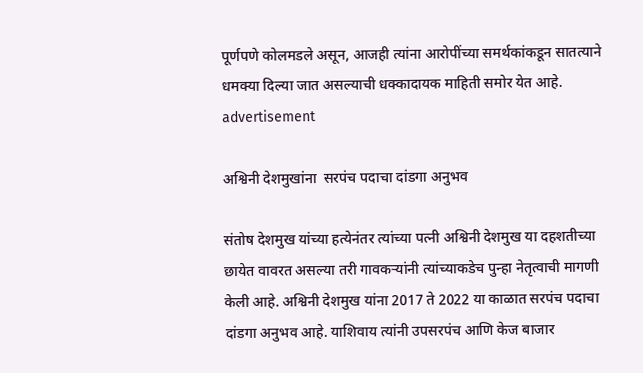पूर्णपणे कोलमडले असून, आजही त्यांना आरोपींच्या समर्थकांकडून सातत्याने धमक्या दिल्या जात असल्याची धक्कादायक माहिती समोर येत आहे.
advertisement

अश्विनी देशमुखांना  सरपंच पदाचा दांडगा अनुभव

संतोष देशमुख यांच्या हत्येनंतर त्यांच्या पत्नी अश्विनी देशमुख या दहशतीच्या छायेत वावरत असल्या तरी गावकऱ्यांनी त्यांच्याकडेच पुन्हा नेतृत्वाची मागणी केली आहे. अश्विनी देशमुख यांना 2017 ते 2022 या काळात सरपंच पदाचा दांडगा अनुभव आहे. याशिवाय त्यांनी उपसरपंच आणि केज बाजार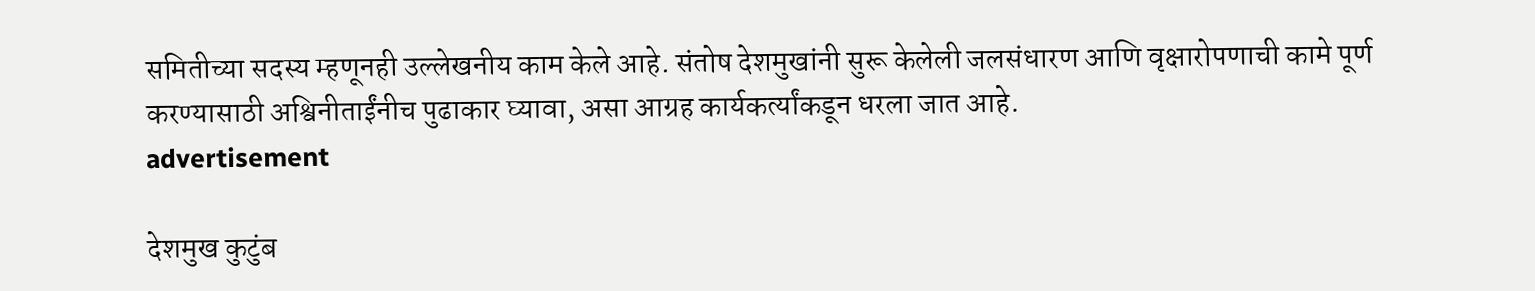समितीच्या सदस्य म्हणूनही उल्लेखनीय काम केले आहे. संतोष देशमुखांनी सुरू केलेली जलसंधारण आणि वृक्षारोपणाची कामे पूर्ण करण्यासाठी अश्विनीताईंनीच पुढाकार घ्यावा, असा आग्रह कार्यकर्त्यांकडून धरला जात आहे.
advertisement

देशमुख कुटुंब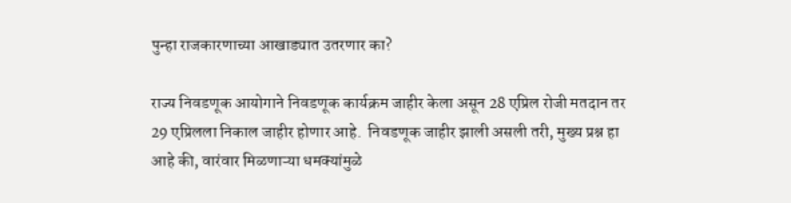पुन्हा राजकारणाच्या आखाड्यात उतरणार का?

राज्य निवडणूक आयोगाने निवडणूक कार्यक्रम जाहीर केला असून 28 एप्रिल रोजी मतदान तर 29 एप्रिलला निकाल जाहीर होणार आहे.  निवडणूक जाहीर झाली असली तरी, मुख्य प्रश्न हा आहे की, वारंवार मिळणाऱ्या धमक्यांमुळे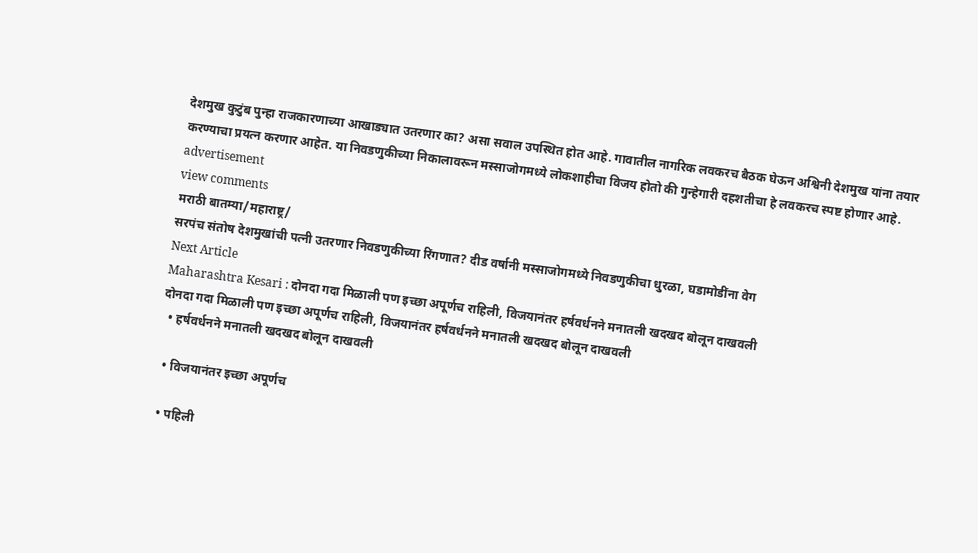देशमुख कुटुंब पुन्हा राजकारणाच्या आखाड्यात उतरणार का? असा सवाल उपस्थित होत आहे. गावातील नागरिक लवकरच बैठक घेऊन अश्विनी देशमुख यांना तयार करण्याचा प्रयत्न करणार आहेत. या निवडणुकीच्या निकालावरून मस्साजोगमध्ये लोकशाहीचा विजय होतो की गुन्हेगारी दहशतीचा हे लवकरच स्पष्ट होणार आहे.
advertisement
view comments
मराठी बातम्या/महाराष्ट्र/
सरपंच संतोष देशमुखांची पत्नी उतरणार निवडणुकीच्या रिंगणात? दीड वर्षानी मस्साजोगमध्ये निवडणुकीचा धुरळा, घडामोडींना वेग
Next Article
Maharashtra Kesari : दोनदा गदा मिळाली पण इच्छा अपूर्णच राहिली, विजयानंतर हर्षवर्धनने मनातली खदखद बोलून दाखवली
दोनदा गदा मिळाली पण इच्छा अपूर्णच राहिली, विजयानंतर हर्षवर्धनने मनातली खदखद बोलून दाखवली
  • हर्षवर्धनने मनातली खदखद बोलून दाखवली

  • विजयानंतर इच्छा अपूर्णच

  • पहिली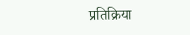प्रतिक्रिया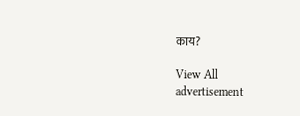काय?

View All
advertisement